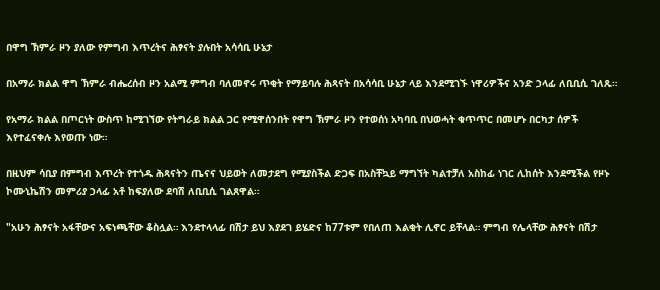በዋግ ኽምራ ዞን ያለው የምግብ እጥረትና ሕፃናት ያሉበት አሳሳቢ ሁኔታ

በአማራ ክልል ዋግ ኽምራ ብሔረሰብ ዞን አልሚ ምግብ ባለመኖሩ ጥቂት የማይባሉ ሕጻናት በአሳሳቢ ሁኔታ ላይ እንደሚገኙ ነዋሪዎችና አንድ ኃላፊ ለቢቢሲ ገለጹ።

የአማራ ክልል በጦርነት ውስጥ ከሚገኘው የትግራይ ክልል ጋር የሚዋሰንበት የዋግ ኽምራ ዞን የተወሰነ አካባቢ በህወሓት ቁጥጥር በመሆኑ በርካታ ሰዎች እየተፈናቀሉ እየወጡ ነው።

በዚህም ሳቢያ በምግብ እጥረት የተጎዱ ሕጻናትን ጤናና ህይወት ለመታደግ የሚያስችል ድጋፍ በአስቸኳይ ማግኘት ካልተቻለ አስከፊ ነገር ሊከሰት እንደሚችል የዞኑ ኮሙኒኬሽን መምሪያ ኃላፊ አቶ ከፍያለው ደባሽ ለቢቢሲ ገልጸዋል።

"አሁን ሕፃናት አፋቸውና አፍነጫቸው ቆስሏል። እንደተላላፊ በሽታ ይህ እያደገ ይሄድና ከ77ቱም የበለጠ እልቂት ሊኖር ይቸላል። ምግብ የሌላቸው ሕፃናት በሽታ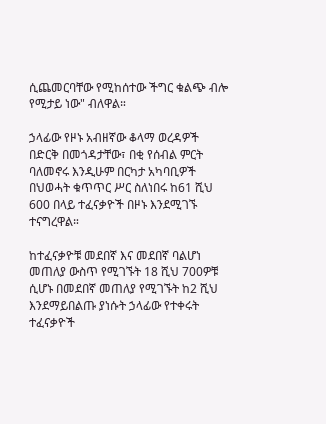ሲጨመርባቸው የሚከሰተው ችግር ቁልጭ ብሎ የሚታይ ነው" ብለዋል።

ኃላፊው የዞኑ አብዘኛው ቆላማ ወረዳዎች በድርቅ በመጎዳታቸው፣ በቂ የሰብል ምርት ባለመኖሩ እንዲሁም በርካታ አካባቢዎች በህወሓት ቁጥጥር ሥር ስለነበሩ ከ61 ሺህ 600 በላይ ተፈናቃዮች በዞኑ እንደሚገኙ ተናግረዋል።

ከተፈናቃዮቹ መደበኛ እና መደበኛ ባልሆነ መጠለያ ውስጥ የሚገኙት 18 ሺህ 700ዎቹ ሲሆኑ በመደበኛ መጠለያ የሚገኙት ከ2 ሺህ እንደማይበልጡ ያነሱት ኃላፊው የተቀሩት ተፈናቃዮች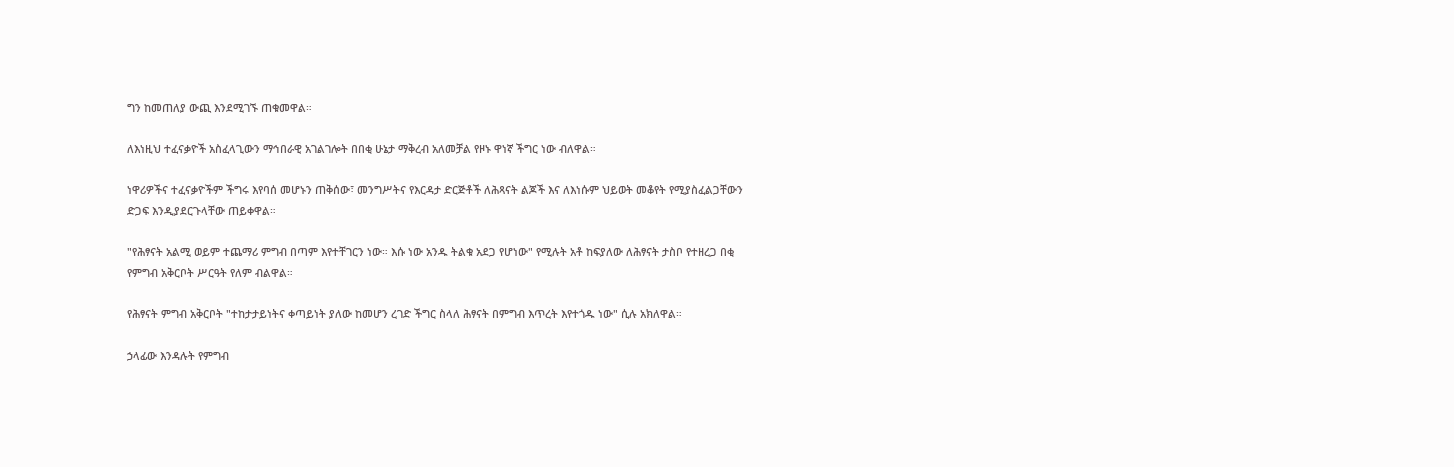ግን ከመጠለያ ውጪ እንደሚገኙ ጠቁመዋል።

ለእነዚህ ተፈናቃዮች አስፈላጊውን ማኅበራዊ አገልገሎት በበቂ ሁኔታ ማቅረብ አለመቻል የዞኑ ዋነኛ ችግር ነው ብለዋል።

ነዋሪዎችና ተፈናቃዮችም ችግሩ እየባሰ መሆኑን ጠቅሰው፣ መንግሥትና የእርዳታ ድርጅቶች ለሕጻናት ልጆች እና ለእነሱም ህይወት መቆየት የሚያስፈልጋቸውን ድጋፍ እንዲያደርጉላቸው ጠይቀዋል።

"የሕፃናት አልሚ ወይም ተጨማሪ ምግብ በጣም እየተቸገርን ነው። እሱ ነው አንዱ ትልቁ አደጋ የሆነው" የሚሉት አቶ ከፍያለው ለሕፃናት ታስቦ የተዘረጋ በቂ የምግብ አቅርቦት ሥርዓት የለም ብልዋል።

የሕፃናት ምግብ አቅርቦት "ተከታታይነትና ቀጣይነት ያለው ከመሆን ረገድ ችግር ስላለ ሕፃናት በምግብ እጥረት እየተጎዱ ነው" ሲሉ አክለዋል።

ኃላፊው እንዳሉት የምግብ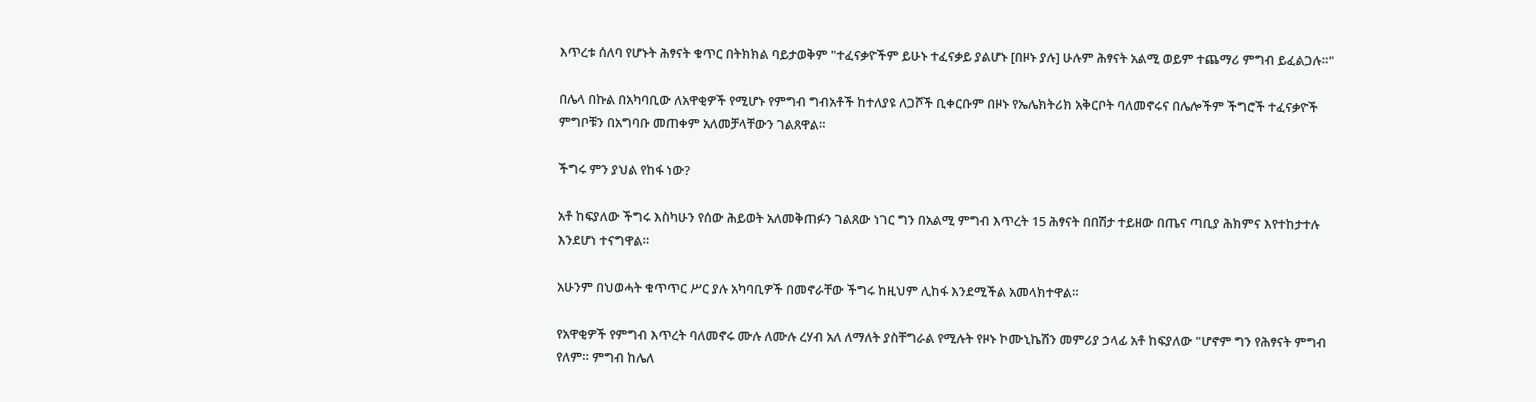እጥረቱ ሰለባ የሆኑት ሕፃናት ቁጥር በትክክል ባይታወቅም "ተፈናቃዮችም ይሁኑ ተፈናቃይ ያልሆኑ [በዞኑ ያሉ] ሁሉም ሕፃናት አልሚ ወይም ተጨማሪ ምግብ ይፈልጋሉ።"

በሌላ በኩል በአካባቢው ለአዋቂዎች የሚሆኑ የምግብ ግብአቶች ከተለያዩ ለጋሾች ቢቀርቡም በዞኑ የኤሌክትሪክ አቅርቦት ባለመኖሩና በሌሎችም ችግሮች ተፈናቃዮች ምግቦቹን በአግባቡ መጠቀም አለመቻላቸውን ገልጸዋል።

ችግሩ ምን ያህል የከፋ ነው?

አቶ ከፍያለው ችግሩ እስካሁን የሰው ሕይወት አለመቅጠፉን ገልጸው ነገር ግን በአልሚ ምግብ እጥረት 15 ሕፃናት በበሽታ ተይዘው በጤና ጣቢያ ሕክምና እየተከታተሉ እንደሆነ ተናግዋል።

አሁንም በህወሓት ቁጥጥር ሥር ያሉ አካባቢዎች በመኖራቸው ችግሩ ከዚህም ሊከፋ እንደሚችል አመላክተዋል።

የአዋቂዎች የምግብ እጥረት ባለመኖሩ ሙሉ ለሙሉ ረሃብ አለ ለማለት ያስቸግራል የሚሉት የዞኑ ኮሙኒኬሽን መምሪያ ኃላፊ አቶ ከፍያለው "ሆኖም ግን የሕፃናት ምግብ የለም። ምግብ ከሌለ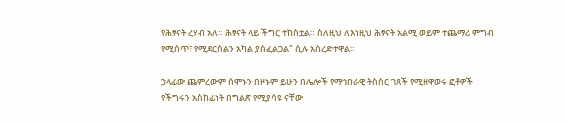የሕፃናት ረሃብ አለ። ሕፃናት ላይ ችግር ተከስቷል። ስለዚህ ለእነዚህ ሕፃናት አልሚ ወይም ተጨማሪ ምግብ የሚሰጥ፣ የሚደርስልን አካል ያስፈልጋል" ሲሉ አስረድተዋል።

ኃላፊው ጨምረውም ሰሞኑን በዞኑም ይሁን በሌሎች የማኅበራዊ ትስስር ገጸች የሚዘዋወሩ ፎቶዎች የችግሩን አስከፊነት በግልጽ የሚያሳዩ ናቸው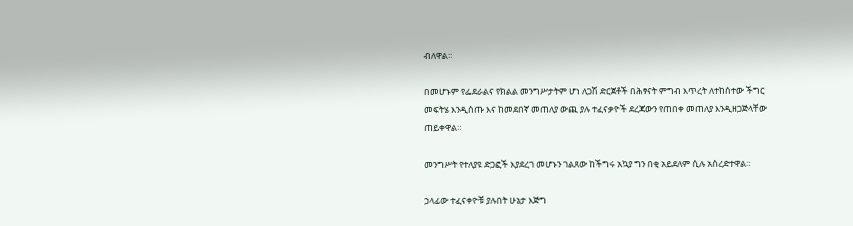ብለዋል።

በመሆኑም የፌደራልና የክልል መንግሥታትም ሆነ ለጋሽ ድርጀቶች በሕፃናት ምግብ እጥረት ለተከሰተው ችግር መፍትሄ እንዲሰጡ እና ከመደበኛ መጠለያ ውጪ ያሉ ተፈናቃዮች ደረጃውን የጠበቀ መጠለያ እንዲዘጋጅላቸው ጠይቀዋል።

መንግሥት የተለያዩ ድጋፎች እያደረገ መሆኑን ገልጸው ከችግሩ አኳያ ግን በቂ አይደለም ሲሉ አስረድተዋል።

ኃላፊው ተፈናቀዮቹ ያሉበት ሁኔታ እጅግ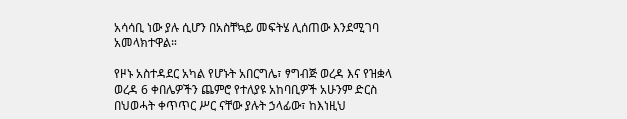አሳሳቢ ነው ያሉ ሲሆን በአስቸኳይ መፍትሄ ሊሰጠው እንደሚገባ አመላክተዋል።

የዞኑ አስተዳደር አካል የሆኑት አበርግሌ፣ ፃግብጅ ወረዳ እና የዝቋላ ወረዳ 6 ቀበሌዎችን ጨምሮ የተለያዩ አከባቢዎች አሁንም ድርስ በህወሓት ቀጥጥር ሥር ናቸው ያሉት ኃላፊው፣ ከእነዚህ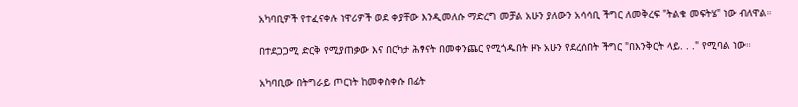አካባቢዎች የተፈናቀሉ ነዋሪዎች ወደ ቀያቸው እንዲመለሱ ማድረግ መቻል አሁን ያለውን አሳሳቢ ችግር ለመቅረፍ "ትልቁ መፍትሄ" ነው ብለዋል።

በተደጋጋሚ ድርቅ የሚያጠቃው እና በርካታ ሕፃናት በመቀንጨር የሚጎዱበት ዞኑ አሁን የደረሰበት ችግር "በእንቅርት ላይ. . ." የሚባል ነው።

አካባቢው በትግራይ ጦርነት ከመቀስቀሱ በፊት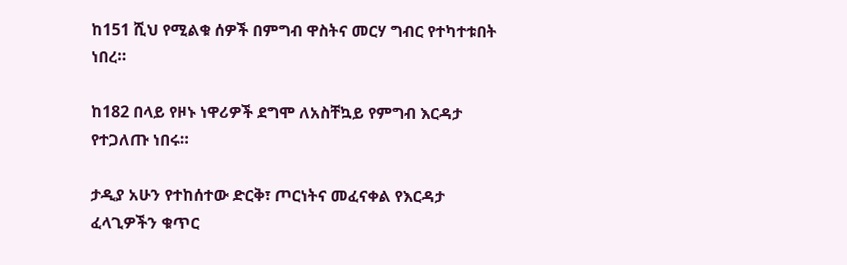ከ151 ሺህ የሚልቁ ሰዎች በምግብ ዋስትና መርሃ ግብር የተካተቱበት ነበረ።

ከ182 በላይ የዞኑ ነዋሪዎች ደግሞ ለአስቸኳይ የምግብ እርዳታ የተጋለጡ ነበሩ።

ታዲያ አሁን የተከሰተው ድርቅ፣ ጦርነትና መፈናቀል የእርዳታ ፈላጊዎችን ቁጥር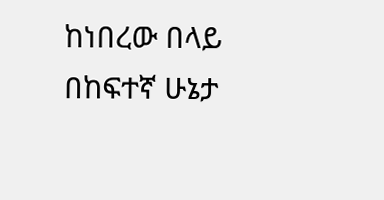ከነበረው በላይ በከፍተኛ ሁኔታ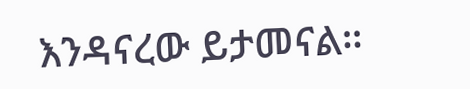እንዳናረው ይታመናል።